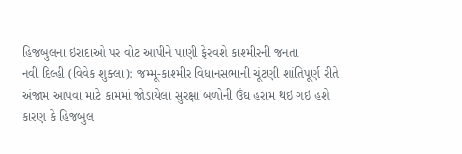હિજબુલના ઇરાદાઓ પર વોટ આપીને પાણી ફેરવશે કાશ્મીરની જનતા
નવી દિલ્હી (વિવેક શુક્લા): જમ્મૂ-કાશ્મીર વિધાનસભાની ચૂંટણી શાંતિપૂર્ણ રીતે અંજામ આપવા માટે કામમાં જોડાયેલા સુરક્ષા બળોની ઉંઘ હરામ થઇ ગઇ હશે કારણ કે હિજબુલ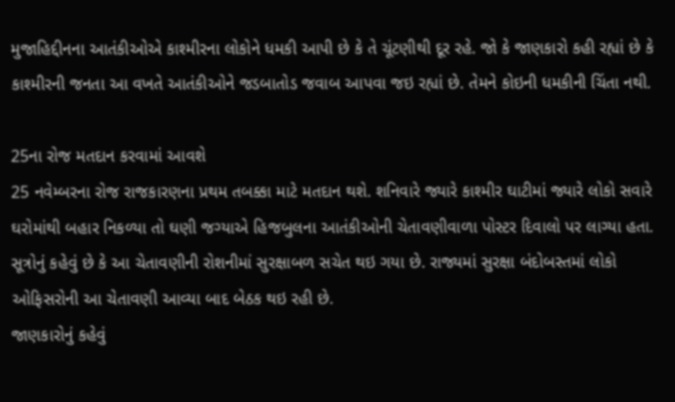મુજાહિદ્દીનના આતંકીઓએ કાશ્મીરના લોકોને ધમકી આપી છે કે તે ચૂંટણીથી દૂર રહે. જો કે જાણકારો કહી રહ્યાં છે કે કાશ્મીરની જનતા આ વખતે આતંકીઓને જડબાતોડ જવાબ આપવા જઇ રહ્યાં છે. તેમને કોઇની ધમકીની ચિંતા નથી.

25ના રોજ મતદાન કરવામાં આવશે
25 નવેમ્બરના રોજ રાજકારણના પ્રથમ તબક્કા માટે મતદાન થશે. શનિવારે જ્યારે કાશ્મીર ઘાટીમાં જ્યારે લોકો સવારે ઘરોમાંથી બહાર નિકળ્યા તો ઘણી જગ્યાએ હિજબુલના આતંકીઓની ચેતાવણીવાળા પોસ્ટર દિવાલો પર લાગ્યા હતા. સૂત્રોનું કહેવું છે કે આ ચેતાવણીની રોશનીમાં સુરક્ષાબળ સચેત થઇ ગયા છે. રાજ્યમાં સુરક્ષા બંદોબસ્તમાં લોકો ઓફિસરોની આ ચેતાવણી આવ્યા બાદ બેઠક થઇ રહી છે.
જાણકારોનું કહેવું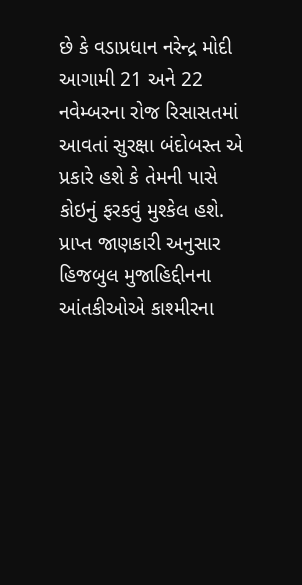છે કે વડાપ્રધાન નરેન્દ્ર મોદી આગામી 21 અને 22 નવેમ્બરના રોજ રિસાસતમાં આવતાં સુરક્ષા બંદોબસ્ત એ પ્રકારે હશે કે તેમની પાસે કોઇનું ફરકવું મુશ્કેલ હશે. પ્રાપ્ત જાણકારી અનુસાર હિજબુલ મુજાહિદ્દીનના આંતકીઓએ કાશ્મીરના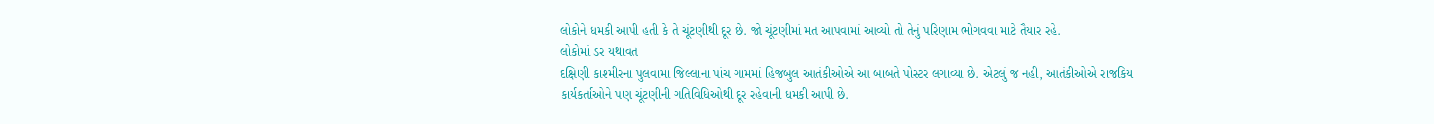લોકોને ધમકી આપી હતી કે તે ચૂંટણીથી દૂર છે. જો ચૂંટણીમાં મત આપવામાં આવ્યો તો તેનું પરિણામ ભોગવવા માટે તૈયાર રહે.
લોકોમાં ડર યથાવત
દક્ષિણી કાશ્મીરના પુલવામા જિલ્લાના પાંચ ગામમાં હિજબુલ આતંકીઓએ આ બાબતે પોસ્ટર લગાવ્યા છે. એટલું જ નહી, આતંકીઓએ રાજકિય કાર્યકર્તાઓને પણ ચૂંટણીની ગતિવિધિઓથી દૂર રહેવાની ધમકી આપી છે.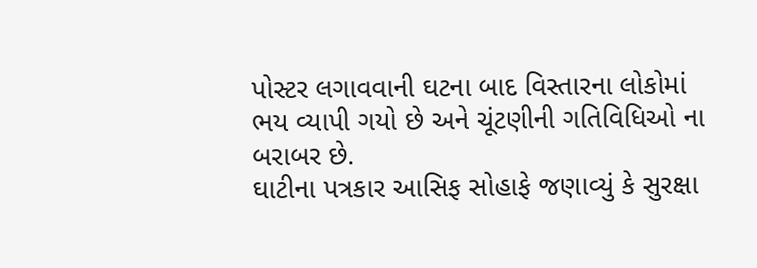પોસ્ટર લગાવવાની ઘટના બાદ વિસ્તારના લોકોમાં ભય વ્યાપી ગયો છે અને ચૂંટણીની ગતિવિધિઓ ના બરાબર છે.
ઘાટીના પત્રકાર આસિફ સોહાફે જણાવ્યું કે સુરક્ષા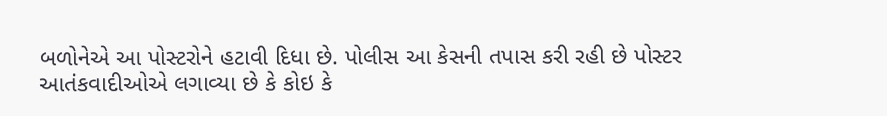બળોનેએ આ પોસ્ટરોને હટાવી દિધા છે. પોલીસ આ કેસની તપાસ કરી રહી છે પોસ્ટર આતંકવાદીઓએ લગાવ્યા છે કે કોઇ કે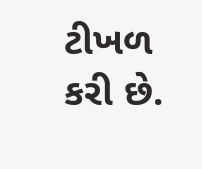ટીખળ કરી છે.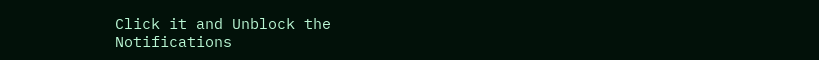Click it and Unblock the Notifications